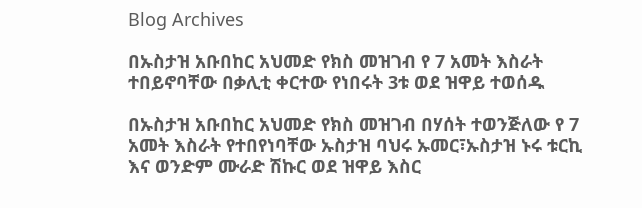Blog Archives

በኡስታዝ አቡበከር አህመድ የክስ መዝገብ የ 7 አመት እስራት ተበይኖባቸው በቃሊቲ ቀርተው የነበሩት 3ቱ ወደ ዝዋይ ተወሰዱ

በኡስታዝ አቡበከር አህመድ የክስ መዝገብ በሃሰት ተወንጅለው የ 7 አመት እስራት የተበየነባቸው ኡስታዝ ባህሩ ኡመር፣ኡስታዝ ኑሩ ቱርኪ እና ወንድም ሙራድ ሽኩር ወደ ዝዋይ እስር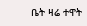ቤት ዛሬ ተዋት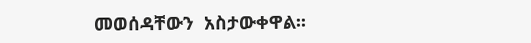መወሰዳቸውን  አስታውቀዋል፡፡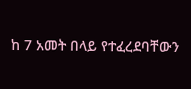ከ 7 አመት በላይ የተፈረደባቸውን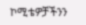ኮሚቴዎቻችንን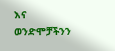እና ወንድሞቻችንን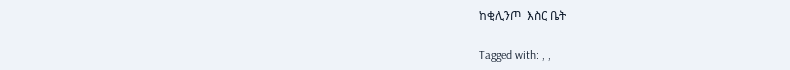ከቂሊንጦ  እስር ቤት

Tagged with: , ,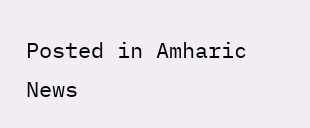Posted in Amharic News